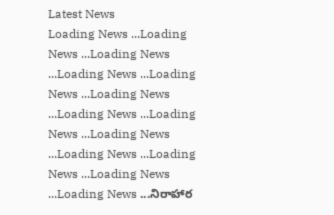Latest News
Loading News ...Loading News ...Loading News ...Loading News ...Loading News ...Loading News ...Loading News ...Loading News ...Loading News ...Loading News ...Loading News ...Loading News ...Loading News ...నిరాహార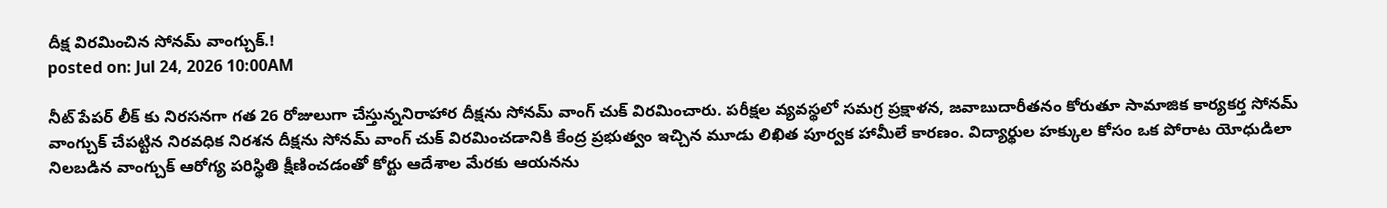దీక్ష విరమించిన సోనమ్ వాంగ్చుక్.!
posted on: Jul 24, 2026 10:00AM

నీట్ పేపర్ లీక్ కు నిరసనగా గత 26 రోజులుగా చేస్తున్ననిరాహార దీక్షను సోనమ్ వాంగ్ చుక్ విరమించారు. పరీక్షల వ్యవస్థలో సమగ్ర ప్రక్షాళన, జవాబుదారీతనం కోరుతూ సామాజిక కార్యకర్త సోనమ్ వాంగ్చుక్ చేపట్టిన నిరవధిక నిరశన దీక్షను సోనమ్ వాంగ్ చుక్ విరమించడానికి కేంద్ర ప్రభుత్వం ఇచ్చిన మూడు లిఖిత పూర్వక హామీలే కారణం. విద్యార్థుల హక్కుల కోసం ఒక పోరాట యోధుడిలా నిలబడిన వాంగ్చుక్ ఆరోగ్య పరిస్థితి క్షీణించడంతో కోర్టు ఆదేశాల మేరకు ఆయనను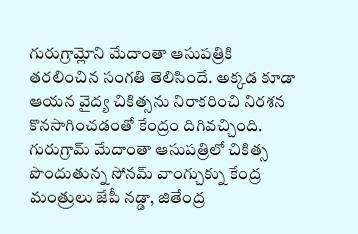గురుగ్రామ్లోని మేదాంతా ఆసుపత్రికి తరలించిన సంగతి తెలిసిందే. అక్కడ కూడా ఆయన వైద్య చికిత్సను నిరాకరించి నిరశన కొనసాగించడంతో కేంద్రం దిగివచ్చింది.
గురుగ్రామ్ మేదాంతా ఆసుపత్రిలో చికిత్స పొందుతున్న సోనమ్ వాంగ్చుక్ను కేంద్ర మంత్రులు జేపీ నడ్డా, జితేంద్ర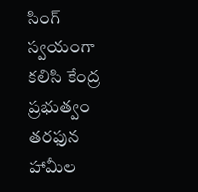సింగ్ స్వయంగా కలిసి కేంద్ర ప్రభుత్వం తరఫున హామీల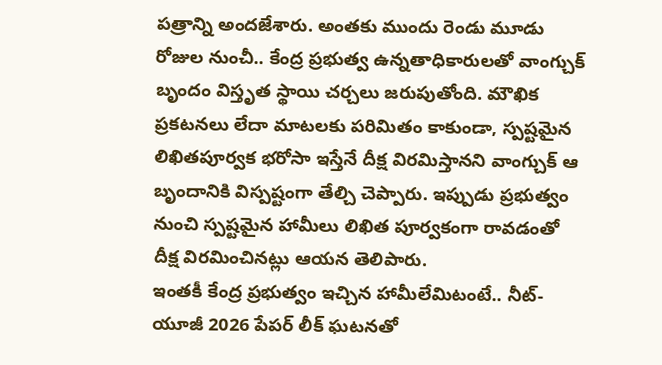పత్రాన్ని అందజేశారు. అంతకు ముందు రెండు మూడు రోజుల నుంచీ.. కేంద్ర ప్రభుత్వ ఉన్నతాధికారులతో వాంగ్చుక్ బృందం విస్తృత స్థాయి చర్చలు జరుపుతోంది. మౌఖిక ప్రకటనలు లేదా మాటలకు పరిమితం కాకుండా, స్పష్టమైన లిఖితపూర్వక భరోసా ఇస్తేనే దీక్ష విరమిస్తానని వాంగ్చుక్ ఆ బృందానికి విస్పష్టంగా తేల్చి చెప్పారు. ఇప్పుడు ప్రభుత్వం నుంచి స్పష్టమైన హామీలు లిఖిత పూర్వకంగా రావడంతో దీక్ష విరమించినట్లు ఆయన తెలిపారు.
ఇంతకీ కేంద్ర ప్రభుత్వం ఇచ్చిన హామీలేమిటంటే.. నీట్-యూజీ 2026 పేపర్ లీక్ ఘటనతో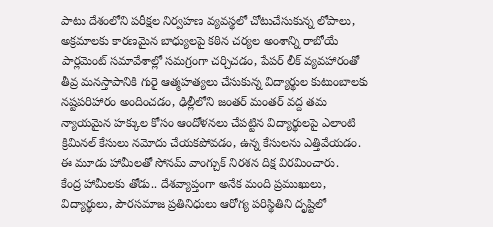పాటు దేశంలోని పరీక్షల నిర్వహణ వ్యవస్థలో చోటుచేసుకున్న లోపాలు, అక్రమాలకు కారణమైన బాధ్యులపై కఠిన చర్యల అంశాన్ని రాబోయే పార్లమెంట్ సమావేశాల్లో సమగ్రంగా చర్చిచడం, పేపర్ లీక్ వ్యవహారంతో తీవ్ర మనస్తాపానికి గురై ఆత్మహత్యలు చేసుకున్న విద్యార్థుల కుటుంబాలకు నష్టపరిహారం అందించడం, ఢిల్లీలోని జంతర్ మంతర్ వద్ద తమ న్యాయమైన హక్కుల కోసం ఆందోళనలు చేపట్టిన విద్యార్థులపై ఎలాంటి క్రిమినల్ కేసులు నమోదు చేయకపోవడం, ఉన్న కేసులను ఎత్తివేయడం. ఈ మూడు హామీలతో సోనమ్ వాంగ్చుక్ నిరశన దిక్ష విరమించారు.
కేంద్ర హామీలకు తోడు.. దేశవ్యాప్తంగా అనేక మంది ప్రముఖులు, విద్యార్థులు, పౌరసమాజ ప్రతినిధులు ఆరోగ్య పరిస్థితిని దృష్టిలో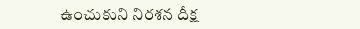ఉంచుకుని నిరశన దీక్ష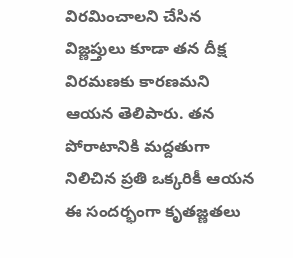విరమించాలని చేసిన విజ్ణప్తులు కూడా తన దీక్ష విరమణకు కారణమని ఆయన తెలిపారు. తన పోరాటానికి మద్దతుగా నిలిచిన ప్రతి ఒక్కరికీ ఆయన ఈ సందర్భంగా కృతజ్ణతలు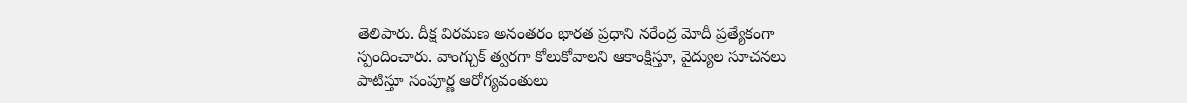తెలిపారు. దీక్ష విరమణ అనంతరం భారత ప్రధాని నరేంద్ర మోదీ ప్రత్యేకంగా స్పందించారు. వాంగ్చుక్ త్వరగా కోలుకోవాలని ఆకాంక్షిస్తూ, వైద్యుల సూచనలు పాటిస్తూ సంపూర్ణ ఆరోగ్యవంతులు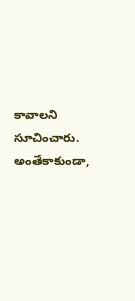కావాలని సూచించారు. అంతేకాకుండా,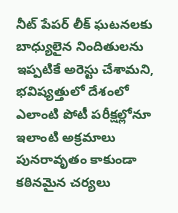నీట్ పేపర్ లీక్ ఘటనలకు బాధ్యులైన నిందితులను ఇప్పటికే అరెస్టు చేశామని, భవిష్యత్తులో దేశంలో ఎలాంటి పోటీ పరీక్షల్లోనూ ఇలాంటి అక్రమాలు పునరావృతం కాకుండా కఠినమైన చర్యలు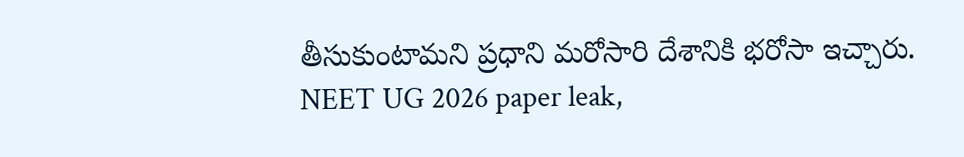తీసుకుంటామని ప్రధాని మరోసారి దేశానికి భరోసా ఇచ్చారు.
NEET UG 2026 paper leak,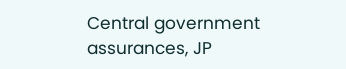Central government assurances, JP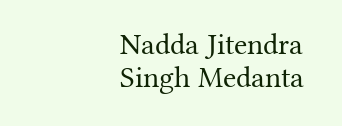Nadda Jitendra Singh Medanta